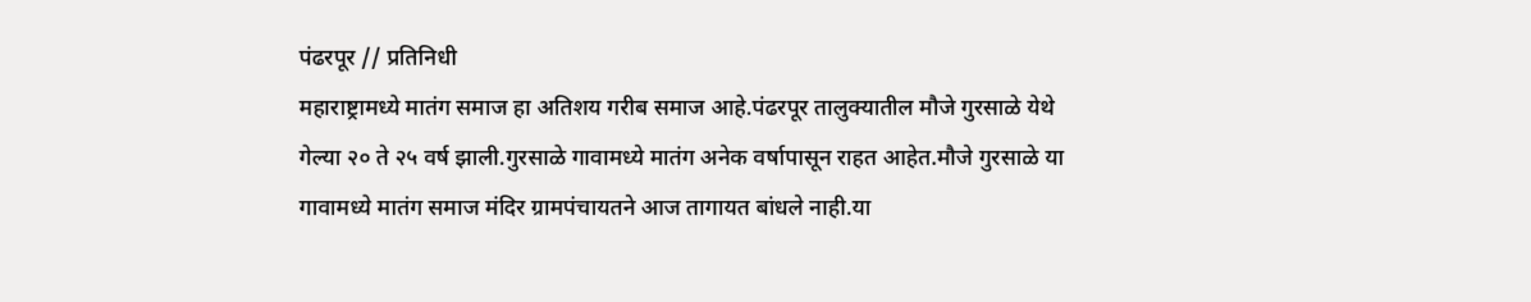पंढरपूर // प्रतिनिधी
महाराष्ट्रामध्ये मातंग समाज हा अतिशय गरीब समाज आहे.पंढरपूर तालुक्यातील मौजे गुरसाळे येथे गेल्या २० ते २५ वर्ष झाली.गुरसाळे गावामध्ये मातंग अनेक वर्षापासून राहत आहेत.मौजे गुरसाळे या गावामध्ये मातंग समाज मंदिर ग्रामपंचायतने आज तागायत बांधले नाही.या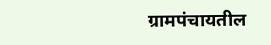ग्रामपंचायतील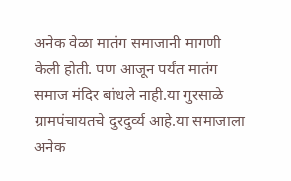अनेक वेळा मातंग समाजानी मागणी केली होती. पण आजून पर्यंत मातंग समाज मंदिर बांधले नाही.या गुरसाळे ग्रामपंचायतचे दुरदुर्व्य आहे.या समाजाला अनेक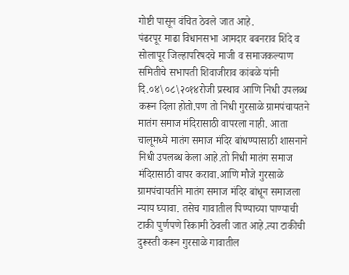गोष्टी पासून वंचित ठेवले जात आहे.
पंढरपूर माढा विधानसभा आमदार बबनराव शिंदे व सोलापूर जिल्हापरिषदचे माजी व समाजकल्याण समितीचे सभापती शिवाजीराव कांबळे यांनी दि.०४\०८\२०१४रोजी प्रस्थाव आणि निधी उपलब्ध करून दिला होतो.पण तो निधी गुरसाळे ग्रामपंचायतने मातंग समाज मंदिरासाठी वापरला नाही. आता चालूमध्ये मातंग समाज मंदिर बांधण्यासाठी शासनाने निधी उपलब्ध केला आहे.तो निधी मातंग समाज मंदिरासाठी वापर करावा.आणि मौजे गुरसाळे ग्रामपंचायतीने मातंग समाज मंदिर बांधून समाजला न्याय घ्यावा. तसेच गावातील पिण्याच्या पाण्याची टाकी पुर्णपणे रिकामी ठेवली जात आहे.त्या टाकीची दुरूस्ती करून गुरसाळे गावातील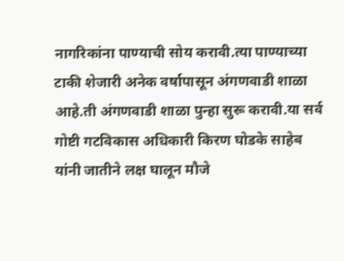नागरिकांना पाण्याची सोय करावी.त्या पाण्याच्या टाकी शेजारी अनेक वर्षापासून अंगणवाडी शाळा आहे.ती अंगणवाडी शाळा पुन्हा सुरू करावी.या सर्व गोष्टी गटविकास अधिकारी किरण घोडके साहेब यांनी जातीने लक्ष घालून मौजे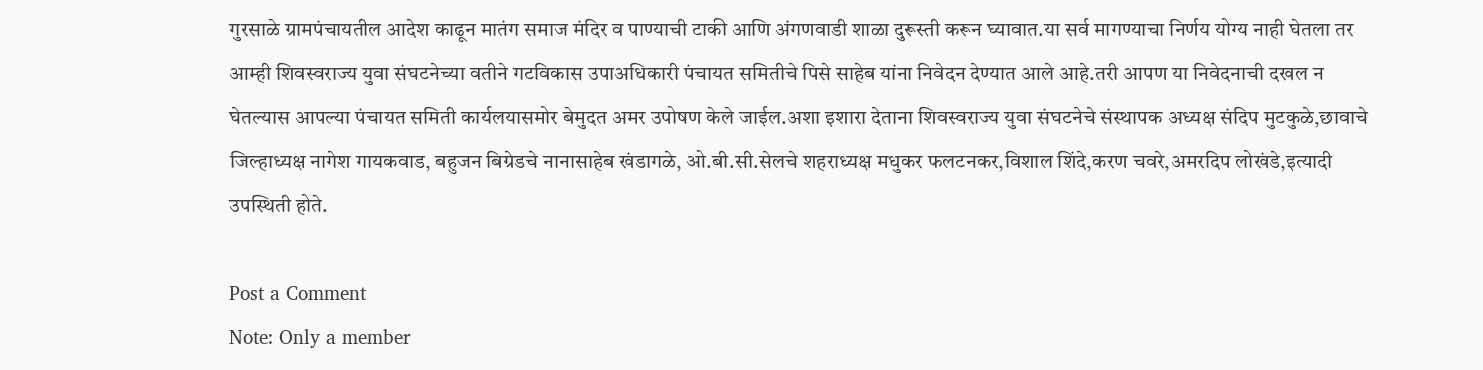गुरसाळे ग्रामपंचायतील आदेश काढून मातंग समाज मंदिर व पाण्याची टाकी आणि अंगणवाडी शाळा दुरूस्ती करून घ्यावात.या सर्व मागण्याचा निर्णय योग्य नाही घेतला तर आम्ही शिवस्वराज्य युवा संघटनेच्या वतीने गटविकास उपाअधिकारी पंचायत समितीचे पिसे साहेब यांना निवेदन देण्यात आले आहे.तरी आपण या निवेदनाची दखल न घेतल्यास आपल्या पंचायत समिती कार्यलयासमोर बेमुदत अमर उपोषण केले जाईल.अशा इशारा देताना शिवस्वराज्य युवा संघटनेचे संस्थापक अध्यक्ष संदिप मुटकुळे,छावाचे जिल्हाध्यक्ष नागेश गायकवाड, बहुजन बिग्रेडचे नानासाहेब खंडागळे, ओ.बी.सी.सेलचे शहराध्यक्ष मधुकर फलटनकर,विशाल शिंदे,करण चवरे,अमरदिप लोखंडे,इत्यादी उपस्थिती होते.

Post a Comment
Note: Only a member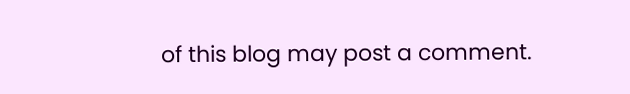of this blog may post a comment.